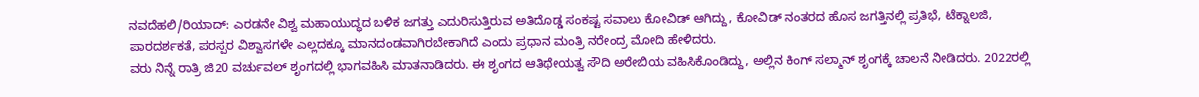ನವದೆಹಲಿ/ರಿಯಾದ್: ಎರಡನೇ ವಿಶ್ವ ಮಹಾಯುದ್ಧದ ಬಳಿಕ ಜಗತ್ತು ಎದುರಿಸುತ್ತಿರುವ ಅತಿದೊಡ್ಡ ಸಂಕಷ್ಟ ಸವಾಲು ಕೋವಿಡ್ ಆಗಿದ್ದು, ಕೋವಿಡ್ ನಂತರದ ಹೊಸ ಜಗತ್ತಿನಲ್ಲಿ ಪ್ರತಿಭೆ, ಟೆಕ್ನಾಲಜಿ, ಪಾರದರ್ಶಕತೆ, ಪರಸ್ಪರ ವಿಶ್ವಾಸಗಳೇ ಎಲ್ಲದಕ್ಕೂ ಮಾನದಂಡವಾಗಿರಬೇಕಾಗಿದೆ ಎಂದು ಪ್ರಧಾನ ಮಂತ್ರಿ ನರೇಂದ್ರ ಮೋದಿ ಹೇಳಿದರು.
ವರು ನಿನ್ನೆ ರಾತ್ರಿ ಜಿ20 ವರ್ಚುವಲ್ ಶೃಂಗದಲ್ಲಿ ಭಾಗವಹಿಸಿ ಮಾತನಾಡಿದರು. ಈ ಶೃಂಗದ ಆತಿಥೇಯತ್ವ ಸೌದಿ ಅರೇಬಿಯ ವಹಿಸಿಕೊಂಡಿದ್ದು, ಅಲ್ಲಿನ ಕಿಂಗ್ ಸಲ್ಮಾನ್ ಶೃಂಗಕ್ಕೆ ಚಾಲನೆ ನೀಡಿದರು. 2022ರಲ್ಲಿ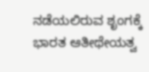ನಡೆಯಲಿರುವ ಶೃಂಗಕ್ಕೆ ಭಾರತ ಆತೀಥೇಯತ್ವ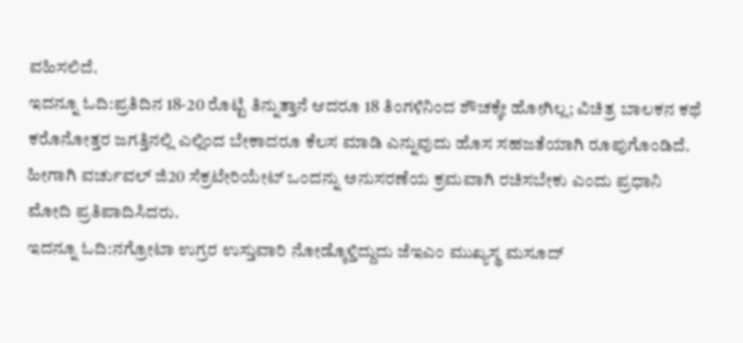ವಹಿಸಲಿದೆ.
ಇದನ್ನೂ ಓದಿ:ಪ್ರತಿದಿನ 18-20 ರೊಟ್ಟಿ ತಿನ್ನುತ್ತಾನೆ ಆದರೂ 18 ತಿಂಗಳಿನಿಂದ ಶೌಚಕ್ಕೇ ಹೋಗಿಲ್ಲ; ವಿಚಿತ್ರ ಬಾಲಕನ ಕಥೆ
ಕರೊನೋತ್ತರ ಜಗತ್ತಿನಲ್ಲಿ ಎಲ್ಲಿಂದ ಬೇಕಾದರೂ ಕೆಲಸ ಮಾಡಿ ಎನ್ನುವುದು ಹೊಸ ಸಹಜತೆಯಾಗಿ ರೂಪುಗೊಂಡಿದೆ. ಹೀಗಾಗಿ ವರ್ಚುವಲ್ ಜಿ20 ಸೆಕ್ರಟೇರಿಯೇಟ್ ಒಂದನ್ನು ಅನುಸರಣೆಯ ಕ್ರಮವಾಗಿ ರಚಿಸಬೇಕು ಎಂದು ಪ್ರಧಾನಿ ಮೋದಿ ಪ್ರತಿಪಾದಿಸಿದರು.
ಇದನ್ನೂ ಓದಿ:ನಗ್ರೋಟಾ ಉಗ್ರರ ಉಸ್ತುವಾರಿ ನೋಡ್ಕೊಳ್ತಿದ್ದುದು ಜೆಇಎಂ ಮುಖ್ಯಸ್ಥ ಮಸೂದ್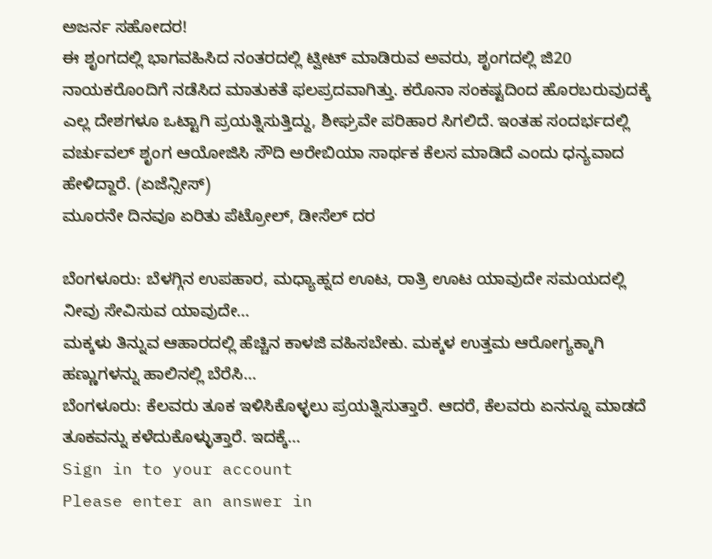ಅಜರ್ನ ಸಹೋದರ!
ಈ ಶೃಂಗದಲ್ಲಿ ಭಾಗವಹಿಸಿದ ನಂತರದಲ್ಲಿ ಟ್ವೀಟ್ ಮಾಡಿರುವ ಅವರು, ಶೃಂಗದಲ್ಲಿ ಜಿ20 ನಾಯಕರೊಂದಿಗೆ ನಡೆಸಿದ ಮಾತುಕತೆ ಫಲಪ್ರದವಾಗಿತ್ತು. ಕರೊನಾ ಸಂಕಷ್ಟದಿಂದ ಹೊರಬರುವುದಕ್ಕೆ ಎಲ್ಲ ದೇಶಗಳೂ ಒಟ್ಟಾಗಿ ಪ್ರಯತ್ನಿಸುತ್ತಿದ್ದು, ಶೀಘ್ರವೇ ಪರಿಹಾರ ಸಿಗಲಿದೆ. ಇಂತಹ ಸಂದರ್ಭದಲ್ಲಿ ವರ್ಚುವಲ್ ಶೃಂಗ ಆಯೋಜಿಸಿ ಸೌದಿ ಅರೇಬಿಯಾ ಸಾರ್ಥಕ ಕೆಲಸ ಮಾಡಿದೆ ಎಂದು ಧನ್ಯವಾದ ಹೇಳಿದ್ದಾರೆ. (ಏಜೆನ್ಸೀಸ್)
ಮೂರನೇ ದಿನವೂ ಏರಿತು ಪೆಟ್ರೋಲ್, ಡೀಸೆಲ್ ದರ

ಬೆಂಗಳೂರು: ಬೆಳಗ್ಗಿನ ಉಪಹಾರ, ಮಧ್ಯಾಹ್ನದ ಊಟ, ರಾತ್ರಿ ಊಟ ಯಾವುದೇ ಸಮಯದಲ್ಲಿ ನೀವು ಸೇವಿಸುವ ಯಾವುದೇ…
ಮಕ್ಕಳು ತಿನ್ನುವ ಆಹಾರದಲ್ಲಿ ಹೆಚ್ಚಿನ ಕಾಳಜಿ ವಹಿಸಬೇಕು. ಮಕ್ಕಳ ಉತ್ತಮ ಆರೋಗ್ಯಕ್ಕಾಗಿ ಹಣ್ಣುಗಳನ್ನು ಹಾಲಿನಲ್ಲಿ ಬೆರೆಸಿ…
ಬೆಂಗಳೂರು: ಕೆಲವರು ತೂಕ ಇಳಿಸಿಕೊಳ್ಳಲು ಪ್ರಯತ್ನಿಸುತ್ತಾರೆ. ಆದರೆ, ಕೆಲವರು ಏನನ್ನೂ ಮಾಡದೆ ತೂಕವನ್ನು ಕಳೆದುಕೊಳ್ಳುತ್ತಾರೆ. ಇದಕ್ಕೆ…
Sign in to your account
Please enter an answer in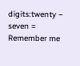digits:twenty − seven =
Remember me